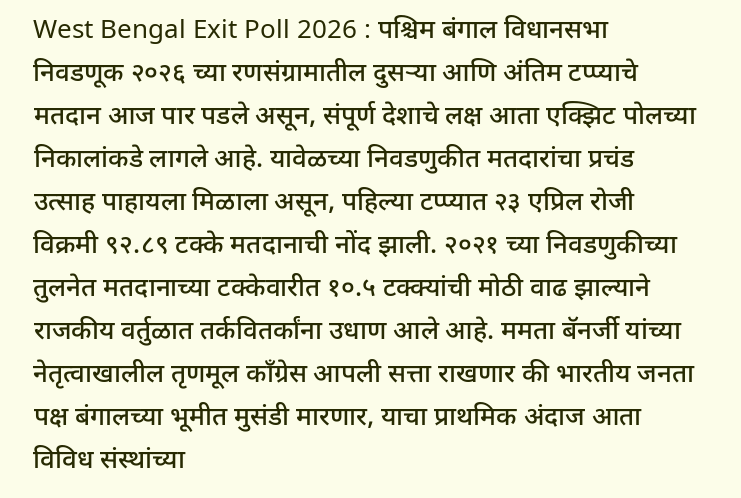West Bengal Exit Poll 2026 : पश्चिम बंगाल विधानसभा निवडणूक २०२६ च्या रणसंग्रामातील दुसऱ्या आणि अंतिम टप्प्याचे मतदान आज पार पडले असून, संपूर्ण देशाचे लक्ष आता एक्झिट पोलच्या निकालांकडे लागले आहे. यावेळच्या निवडणुकीत मतदारांचा प्रचंड उत्साह पाहायला मिळाला असून, पहिल्या टप्प्यात २३ एप्रिल रोजी विक्रमी ९२.८९ टक्के मतदानाची नोंद झाली. २०२१ च्या निवडणुकीच्या तुलनेत मतदानाच्या टक्केवारीत १०.५ टक्क्यांची मोठी वाढ झाल्याने राजकीय वर्तुळात तर्कवितर्कांना उधाण आले आहे. ममता बॅनर्जी यांच्या नेतृत्वाखालील तृणमूल काँग्रेस आपली सत्ता राखणार की भारतीय जनता पक्ष बंगालच्या भूमीत मुसंडी मारणार, याचा प्राथमिक अंदाज आता विविध संस्थांच्या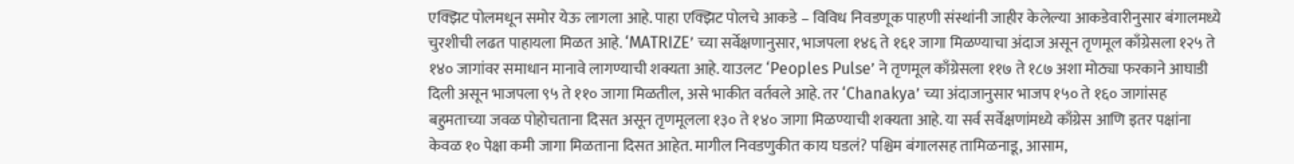एक्झिट पोलमधून समोर येऊ लागला आहे. पाहा एक्झिट पोलचे आकडे – विविध निवडणूक पाहणी संस्थांनी जाहीर केलेल्या आकडेवारीनुसार बंगालमध्ये चुरशीची लढत पाहायला मिळत आहे. ‘MATRIZE’ च्या सर्वेक्षणानुसार, भाजपला १४६ ते १६१ जागा मिळण्याचा अंदाज असून तृणमूल काँग्रेसला १२५ ते १४० जागांवर समाधान मानावे लागण्याची शक्यता आहे. याउलट ‘Peoples Pulse’ ने तृणमूल काँग्रेसला ११७ ते १८७ अशा मोठ्या फरकाने आघाडी दिली असून भाजपला ९५ ते ११० जागा मिळतील, असे भाकीत वर्तवले आहे. तर ‘Chanakya’ च्या अंदाजानुसार भाजप १५० ते १६० जागांसह बहुमताच्या जवळ पोहोचताना दिसत असून तृणमूलला १३० ते १४० जागा मिळण्याची शक्यता आहे. या सर्व सर्वेक्षणांमध्ये काँग्रेस आणि इतर पक्षांना केवळ १० पेक्षा कमी जागा मिळताना दिसत आहेत. मागील निवडणुकीत काय घडलं? पश्चिम बंगालसह तामिळनाडू, आसाम,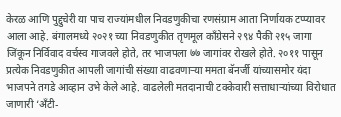केरळ आणि पुद्दुचेरी या पाच राज्यांमधील निवडणुकीचा रणसंग्राम आता निर्णायक टप्प्यावर आला आहे. बंगालमध्ये २०२१ च्या निवडणुकीत तृणमूल काँग्रेसने २९४ पैकी २१५ जागा जिंकून निर्विवाद वर्चस्व गाजवले होते, तर भाजपला ७७ जागांवर रोखले होते. २०११ पासून प्रत्येक निवडणुकीत आपली जागांची संख्या वाढवणाऱ्या ममता बॅनर्जी यांच्यासमोर यंदा भाजपने तगडे आव्हान उभे केले आहे. वाढलेली मतदानाची टक्केवारी सत्ताधाऱ्यांच्या विरोधात जाणारी ‘अँटी-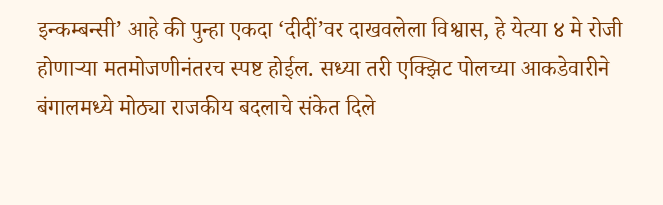इन्कम्बन्सी’ आहे की पुन्हा एकदा ‘दीदीं’वर दाखवलेला विश्वास, हे येत्या ४ मे रोजी होणाऱ्या मतमोजणीनंतरच स्पष्ट होईल. सध्या तरी एक्झिट पोलच्या आकडेवारीने बंगालमध्ये मोठ्या राजकीय बदलाचे संकेत दिले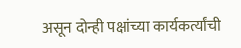असून दोन्ही पक्षांच्या कार्यकर्त्यांची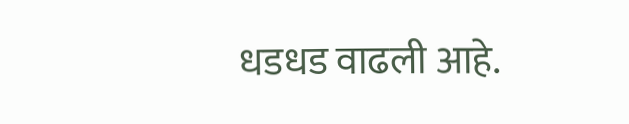धडधड वाढली आहे.